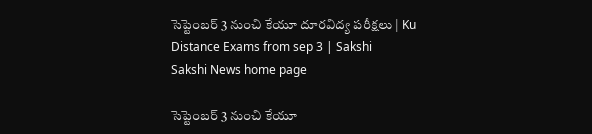సెప్టెంబర్‌ 3 నుంచి కేయూ దూరవిద్య పరీక్షలు | Ku Distance Exams from sep 3 | Sakshi
Sakshi News home page

సెప్టెంబర్‌ 3 నుంచి కేయూ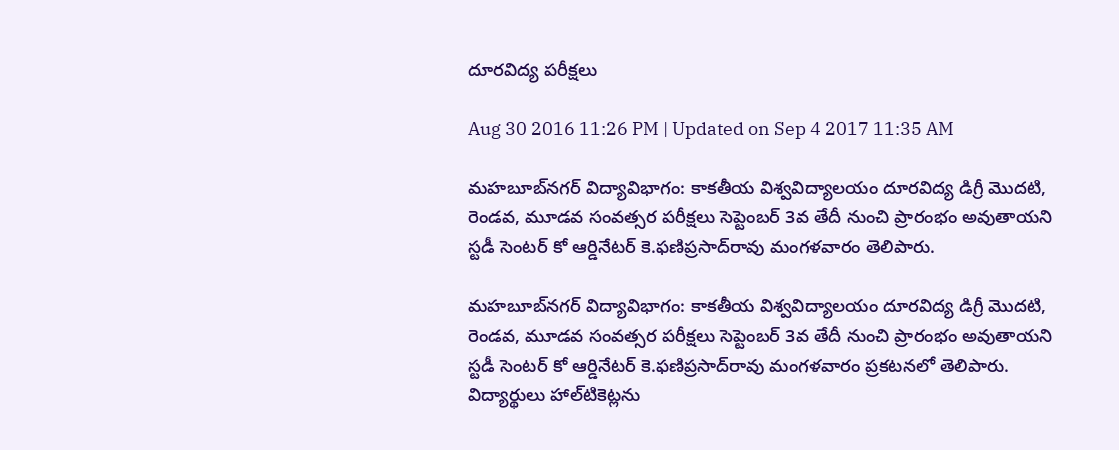దూరవిద్య పరీక్షలు

Aug 30 2016 11:26 PM | Updated on Sep 4 2017 11:35 AM

మహబూబ్‌నగర్‌ విద్యావిభాగం: కాకతీయ విశ్వవిద్యాలయం దూరవిద్య డిగ్రీ మొదటి, రెండవ, మూడవ సంవత్సర పరీక్షలు సెప్టెంబర్‌ 3వ తేదీ నుంచి ప్రారంభం అవుతాయని స్టడీ సెంటర్‌ కో ఆర్డినేటర్‌ కె.ఫణిప్రసాద్‌రావు మంగళవారం తెలిపారు.

మహబూబ్‌నగర్‌ విద్యావిభాగం: కాకతీయ విశ్వవిద్యాలయం దూరవిద్య డిగ్రీ మొదటి, రెండవ, మూడవ సంవత్సర పరీక్షలు సెప్టెంబర్‌ 3వ తేదీ నుంచి ప్రారంభం అవుతాయని స్టడీ సెంటర్‌ కో ఆర్డినేటర్‌ కె.ఫణిప్రసాద్‌రావు మంగళవారం ప్రకటనలో తెలిపారు. విద్యార్థులు హాల్‌టికెట్లను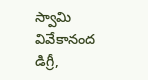స్వామి వివేకానంద డిగ్రీ,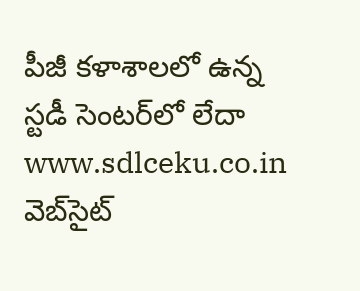పీజీ కళాశాలలో ఉన్న స్టడీ సెంటర్‌లో లేదా www.sdlceku.co.in  వెబ్‌సైట్‌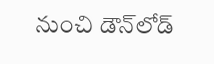నుంచి డౌన్‌లోడ్‌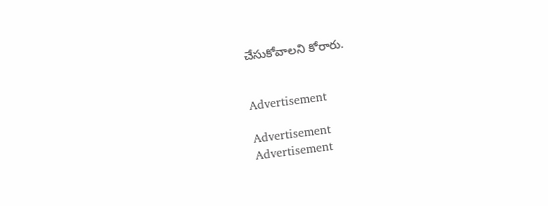చేసుకోవాలని కోరారు.


Advertisement

Advertisement
Advertisement